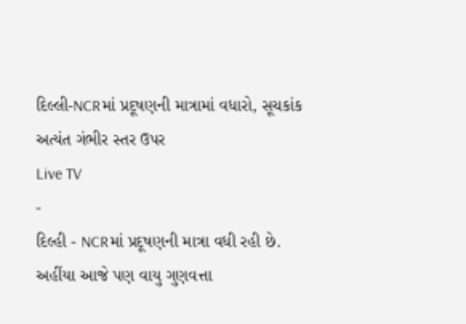દિલ્લી-NCRમાં પ્રદૂષણની માત્રામાં વધારો, સૂચકાંક અત્યંત ગંભીર સ્તર ઉપર
Live TV
-
દિલ્હી - NCRમાં પ્રદૂષણની માત્રા વધી રહી છે. અહીંયા આજે પણ વાયુ ગુણવત્તા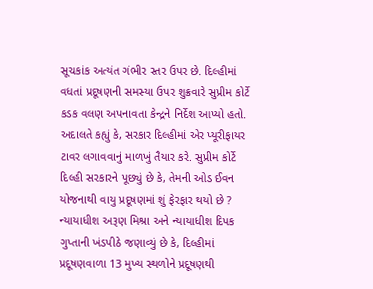સૂચકાંક અત્યંત ગંભીર સ્તર ઉપર છે. દિલ્હીમાં વધતાં પ્રદૂષણની સમસ્યા ઉપર શુક્રવારે સુપ્રીમ કોર્ટે કડક વલણ અપનાવતા કેન્દ્રને નિર્દેશ આપ્યો હતો. અદાલતે કહ્યું કે, સરકાર દિલ્હીમાં એર પ્યૂરીફાયર ટાવર લગાવવાનું માળખું તૈયાર કરે. સુપ્રીમ કોર્ટે દિલ્હી સરકારને પૂછ્યું છે કે, તેમની ઓડ ઈવન યોજનાથી વાયુ પ્રદૂષણમાં શું ફેરફાર થયો છે ? ન્યાયાધીશ અરૂણ મિશ્રા અને ન્યાયાધીશ દિપક ગુપ્તાની ખંડપીઠે જણાવ્યું છે કે, દિલ્હીમાં પ્રદૂષણવાળા 13 મુખ્ય સ્થળોને પ્રદૂષણથી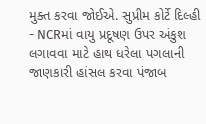મુક્ત કરવા જોઈએ. સુપ્રીમ કોર્ટે દિલ્હી - NCRમાં વાયુ પ્રદૂષણ ઉપર અંકુશ લગાવવા માટે હાથ ધરેલા પગલાની જાણકારી હાંસલ કરવા પંજાબ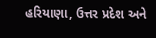હરિયાણા, ઉત્તર પ્રદેશ અને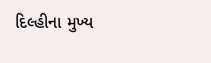દિલ્હીના મુખ્ય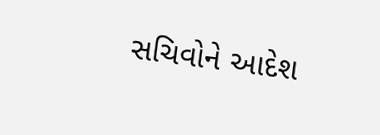સચિવોને આદેશ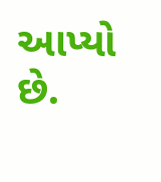આપ્યો છે.